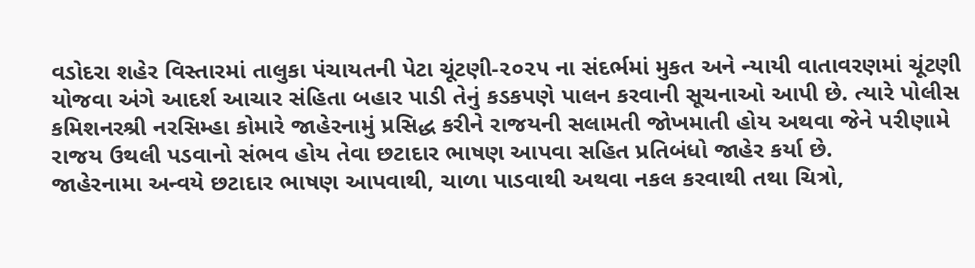વડોદરા શહેર વિસ્તારમાં તાલુકા પંચાયતની પેટા ચૂંટણી-૨૦૨૫ ના સંદર્ભમાં મુકત અને ન્યાયી વાતાવરણમાં ચૂંટણી યોજવા અંગે આદર્શ આચાર સંહિતા બહાર પાડી તેનું કડકપણે પાલન કરવાની સૂચનાઓ આપી છે. ત્યારે પોલીસ કમિશનરશ્રી નરસિમ્હા કોમારે જાહેરનામું પ્રસિદ્ધ કરીને રાજયની સલામતી જોખમાતી હોય અથવા જેને પરીણામે રાજય ઉથલી પડવાનો સંભવ હોય તેવા છટાદાર ભાષણ આપવા સહિત પ્રતિબંધો જાહેર કર્યા છે.
જાહેરનામા અન્વયે છટાદાર ભાષણ આપવાથી, ચાળા પાડવાથી અથવા નકલ કરવાથી તથા ચિત્રો,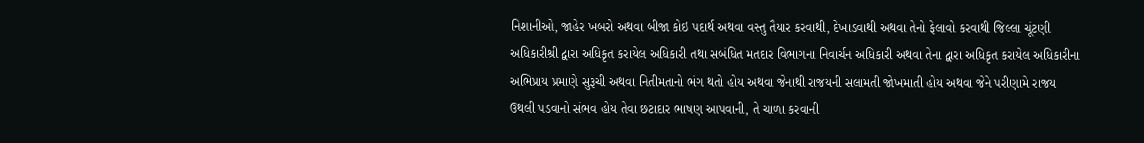નિશાનીઓ, જાહેર ખબરો અથવા બીજા કોઇ પદાર્થ અથવા વસ્તુ તૈયાર કરવાથી, દેખાડવાથી અથવા તેનો ફેલાવો કરવાથી જિલ્લા ચૂંટણી અધિકારીશ્રી દ્વારા અધિકૃત કરાયેલ અધિકારી તથા સબંધિત મતદાર વિભાગના નિવાર્ચન અધિકારી અથવા તેના દ્વારા અધિકૃત કરાયેલ અધિકારીના અભિપ્રાય પ્રમાણે સુરૂચી અથવા નિતીમતાનો ભંગ થતો હોય અથવા જેનાથી રાજયની સલામતી જોખમાતી હોય અથવા જેને પરીણામે રાજય ઉથલી પડવાનો સંભવ હોય તેવા છટાદાર ભાષણ આપવાની, તે ચાળા કરવાની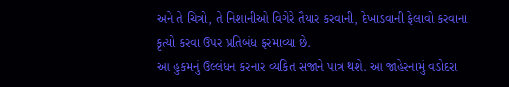અને તે ચિત્રો, તે નિશાનીઓ વિગેરે તૈયાર કરવાની, દેખાડવાની ફેલાવો કરવાના કૃત્યો કરવા ઉપર પ્રતિબંધ ફરમાવ્યા છે.
આ હુકમનું ઉલ્લંધન કરનાર વ્યકિત સજાને પાત્ર થશે. આ જાહેરનામું વડોદરા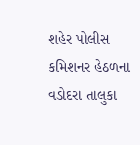શહેર પોલીસ કમિશનર હેઠળના વડોદરા તાલુકા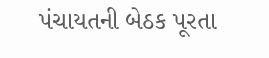પંચાયતની બેઠક પૂરતા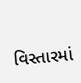વિસ્તારમાં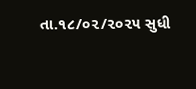તા.૧૮/૦૨/૨૦૨૫ સુધી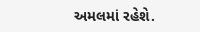અમલમાં રહેશે.